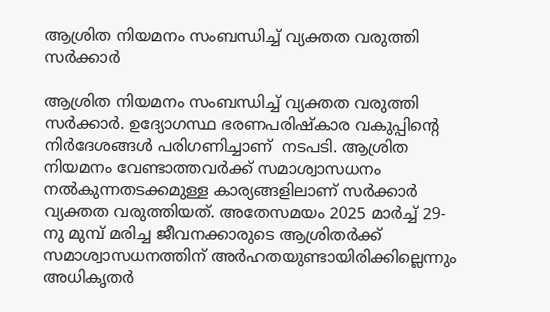ആശ്രിത നിയമനം സംബന്ധിച്ച് വ്യക്തത വരുത്തി സർക്കാർ

ആശ്രിത നിയമനം സംബന്ധിച്ച് വ്യക്തത വരുത്തി സർക്കാർ. ഉദ്യോഗസ്ഥ ഭരണപരിഷ്കാര വകുപ്പിന്റെ നിർദേശങ്ങൾ‌ പരിഗണിച്ചാണ്  നടപടി. ആശ്രിത നിയമനം വേണ്ടാത്തവർക്ക് സമാശ്വാസധനം നൽകുന്നതടക്കമുള്ള കാര്യങ്ങളിലാണ് സർക്കാർ വ്യക്തത വരുത്തിയത്. അതേസമയം 2025 മാർച്ച് 29-നു മുമ്പ്‌ മരിച്ച ജീവനക്കാരുടെ ആശ്രിതർക്ക് സമാശ്വാസധനത്തിന് അർഹതയുണ്ടായിരിക്കില്ലെന്നും അധികൃതർ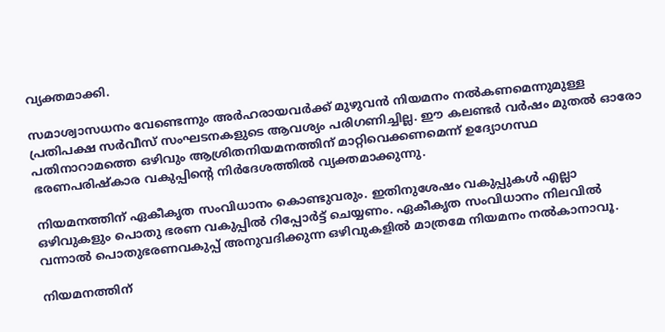വ്യക്തമാക്കി.

സമാശ്വാസധനം വേണ്ടെന്നും അർഹരായവർക്ക് മുഴുവൻ നിയമനം നൽകണമെന്നുമുള്ള പ്രതിപക്ഷ സർവീസ് സംഘടനകളുടെ ആവശ്യം പരിഗണിച്ചില്ല. ഈ കലണ്ടർ വർഷം മുതൽ ഓരോ പതിനാറാമത്തെ ഒഴിവും ആശ്രിതനിയമനത്തിന് മാറ്റിവെക്കണമെന്ന് ഉദ്യോഗസ്ഥ ഭരണപരിഷ്കാര വകുപ്പിന്റെ നിർദേശത്തിൽ വ്യക്തമാക്കുന്നു.

നിയമനത്തിന് ‌ഏകീകൃത സംവിധാനം കൊണ്ടുവരും. ഇതിനുശേഷം വകുപ്പുകൾ എല്ലാ ഒഴിവുകളും പൊതു ഭരണ വകുപ്പിൽ റിപ്പോർട്ട് ചെയ്യണം. ഏകീകൃത സംവിധാനം നിലവിൽ വന്നാൽ പൊതുഭരണവകുപ്പ് അനുവദിക്കുന്ന ഒഴിവുകളിൽ മാത്രമേ നിയമനം നൽകാനാവൂ.

നിയമനത്തിന്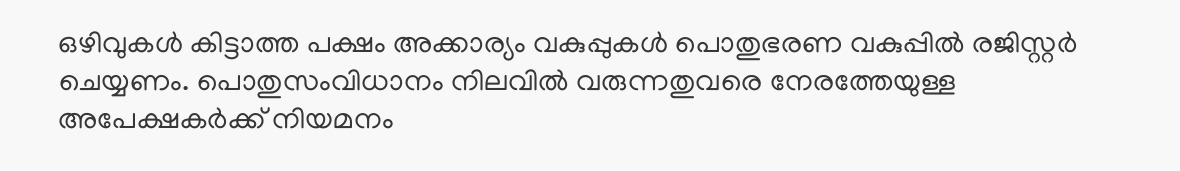ഒഴിവുകൾ കിട്ടാത്ത പക്ഷം അക്കാര്യം വകുപ്പുകൾ പൊതുഭരണ വകുപ്പിൽ രജിസ്റ്റർ ചെയ്യണം. പൊതുസംവിധാനം നിലവിൽ വരുന്നതുവരെ നേരത്തേയുള്ള അപേക്ഷകർക്ക് നിയമനം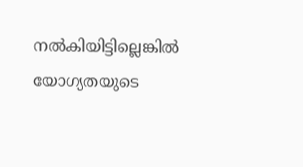നൽകിയിട്ടില്ലെങ്കിൽ യോഗ്യതയുടെ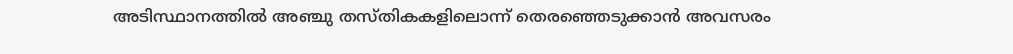അടിസ്ഥാനത്തിൽ അഞ്ചു തസ്തികകളിലൊന്ന് തെരഞ്ഞെടുക്കാൻ അവസരം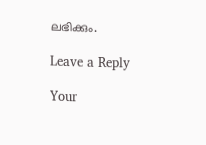ലഭിക്കും.

Leave a Reply

Your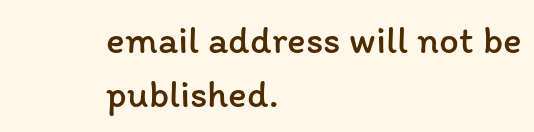email address will not be published.